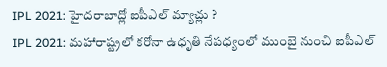IPL 2021: హైదరాబాద్లో ఐపీఎల్ మ్యాచ్లు ?
IPL 2021: మహారాష్ట్రలో కరోనా ఉధృతి నేపధ్యంలో ముంబై నుంచి ఐపీఎల్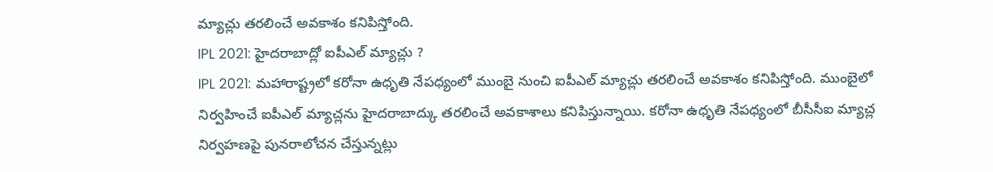మ్యాచ్లు తరలించే అవకాశం కనిపిస్తోంది.
IPL 2021: హైదరాబాద్లో ఐపీఎల్ మ్యాచ్లు ?
IPL 2021: మహారాష్ట్రలో కరోనా ఉధృతి నేపధ్యంలో ముంబై నుంచి ఐపీఎల్ మ్యాచ్లు తరలించే అవకాశం కనిపిస్తోంది. ముంబైలో నిర్వహించే ఐపీఎల్ మ్యాచ్లను హైదరాబాద్కు తరలించే అవకాశాలు కనిపిస్తున్నాయి. కరోనా ఉధృతి నేపధ్యంలో బీసీసీఐ మ్యాచ్ల నిర్వహణపై పునరాలోచన చేస్తున్నట్లు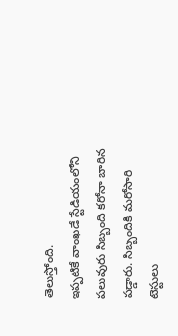తెలుస్తోంది.
ఇప్పటికే వాంఖడే స్టేడియంలోని పలువురు సిబ్బంది కరోనా బారిన పడ్డారు. సిబ్బందికి మరోసారి టెస్టులు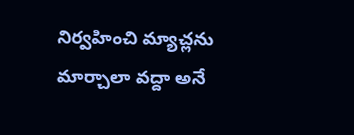నిర్వహించి మ్యాచ్లను మార్చాలా వద్దా అనే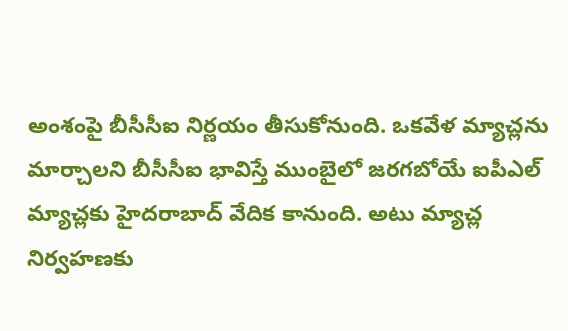అంశంపై బీసీసీఐ నిర్ణయం తీసుకోనుంది. ఒకవేళ మ్యాచ్లను మార్చాలని బీసీసీఐ భావిస్తే ముంబైలో జరగబోయే ఐపీఎల్ మ్యాచ్లకు హైదరాబాద్ వేదిక కానుంది. అటు మ్యాచ్ల నిర్వహణకు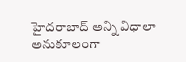హైదరాబాద్ అన్ని విధాలా అనుకూలంగా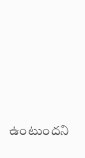ఉంటుందని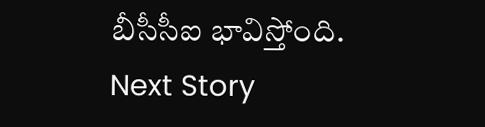బీసీసీఐ భావిస్తోంది.
Next Story